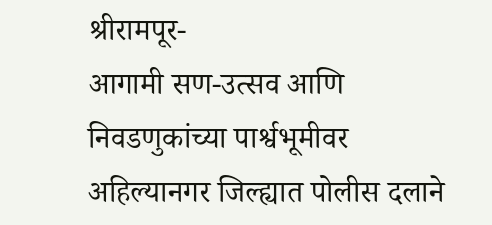श्रीरामपूर-
आगामी सण-उत्सव आणि निवडणुकांच्या पार्श्वभूमीवर अहिल्यानगर जिल्ह्यात पोलीस दलाने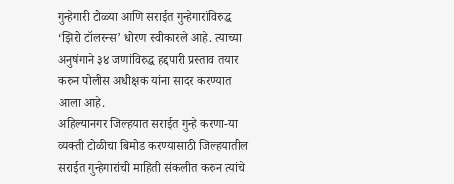गुन्हेगारी टोळ्या आणि सराईत गुन्हेगारांविरुद्ध ‘झिरो टॉलरन्स’ धोरण स्वीकारले आहे. त्याच्या अनुषंगाने ३४ जणांविरुद्ध हद्दपारी प्रस्ताव तयार करुन पोलीस अधीक्षक यांना सादर करण्यात आला आहे.
अहिल्यानगर जिल्हयात सराईत गुन्हे करणा-या व्यक्ती टोळीचा बिमोड करण्यासाठी जिल्हयातील सराईत गुन्हेगारांची माहिती संकलीत करुन त्यांचे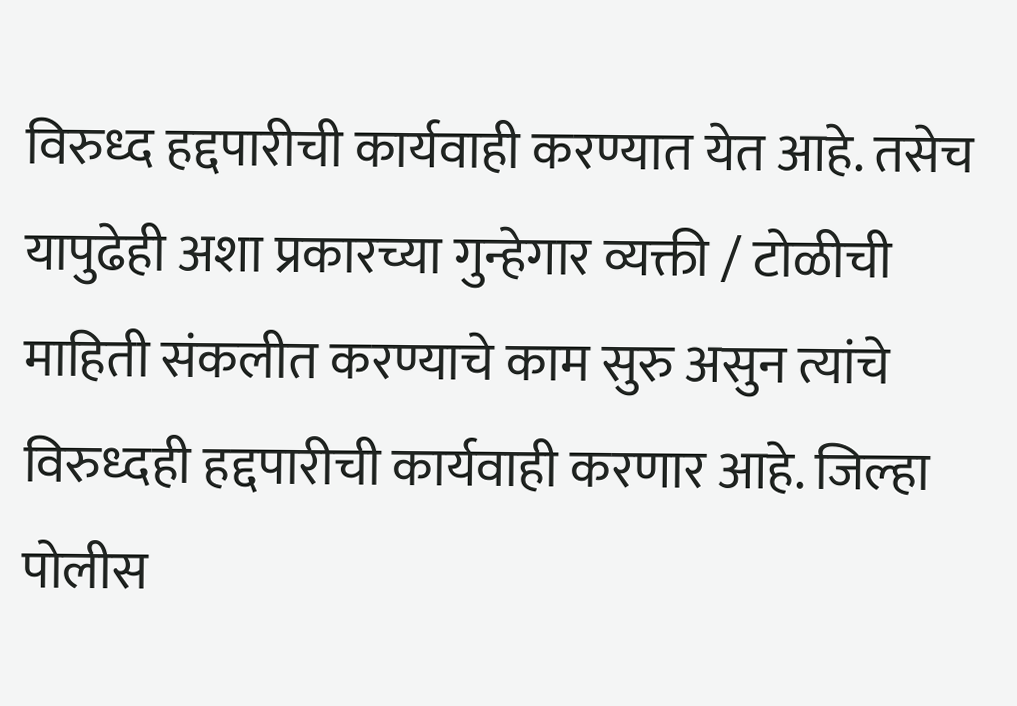विरुध्द हद्दपारीची कार्यवाही करण्यात येत आहे. तसेच यापुढेही अशा प्रकारच्या गुन्हेगार व्यक्ती / टोळीची माहिती संकलीत करण्याचे काम सुरु असुन त्यांचे विरुध्दही हद्दपारीची कार्यवाही करणार आहे. जिल्हा पोलीस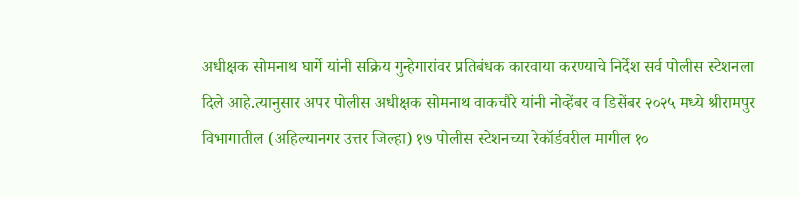अधीक्षक सोमनाथ घार्गे यांनी सक्रिय गुन्हेगारांवर प्रतिबंधक कारवाया करण्याचे निर्देश सर्व पोलीस स्टेशनला दिले आहे.त्यानुसार अपर पोलीस अधीक्षक सोमनाथ वाकचौरे यांनी नोव्हेंबर व डिसेंबर २०२५ मध्ये श्रीरामपुर विभागातील (अहिल्यानगर उत्तर जिल्हा) १७ पोलीस स्टेशनच्या रेकॉर्डवरील मागील १०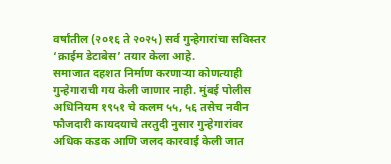वर्षांतील (२०१६ ते २०२५) सर्व गुन्हेगारांचा सविस्तर ‘क्राईम डेटाबेस’ तयार केला आहे.
समाजात दहशत निर्माण करणाऱ्या कोणत्याही गुन्हेगाराची गय केली जाणार नाही. मुंबई पोलीस अधिनियम १९५१ चे कलम ५५, ५६ तसेच नवीन फौजदारी कायदयाचे तरतुदी नुसार गुन्हेगारांवर अधिक कडक आणि जलद कारवाई केली जात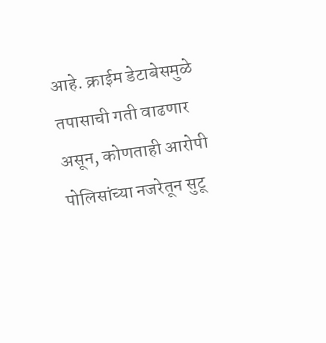आहे. क्राईम डेटाबेसमुळे तपासाची गती वाढणार असून, कोणताही आरोपी पोलिसांच्या नजरेतून सुटू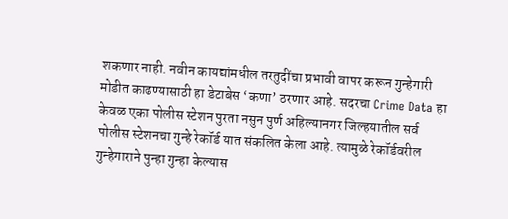शकणार नाही. नवीन कायद्यांमधील तरतुदींचा प्रभावी वापर करून गुन्हेगारी मोडीत काढण्यासाठी हा डेटाबेस ‘कणा’ ठरणार आहे. सदरचा Crime Data हा केवळ एका पोलीस स्टेशन पुरता नसुन पुर्ण अहिल्यानगर जिल्हयातील सर्व पोलीस स्टेशनचा गुन्हे रेकॉर्ड यात संकलित केला आहे. त्यामुळे रेकॉर्डवरील गुन्हेगाराने पुन्हा गुन्हा केल्यास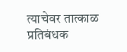त्याचेवर तात्काळ प्रतिबंधक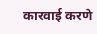कारवाई करणे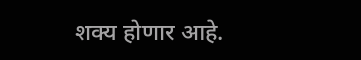शक्य होणार आहे.